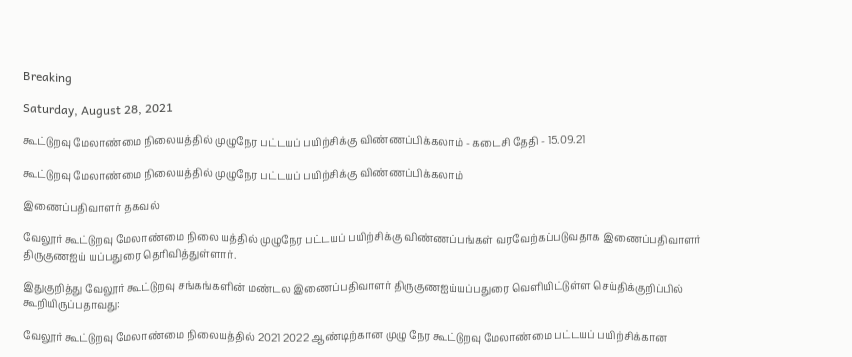Breaking

Saturday, August 28, 2021

கூட்டுறவு மேலாண்மை நிலையத்தில் முழுநேர பட்டயப் பயிற்சிக்கு விண்ணப்பிக்கலாம் - கடைசி தேதி - 15.09.21

கூட்டுறவு மேலாண்மை நிலையத்தில் முழுநேர பட்டயப் பயிற்சிக்கு விண்ணப்பிக்கலாம்

இணைப்பதிவாளர் தகவல்

வேலூர் கூட்டுறவு மேலாண்மை நிலை யத்தில் முழுநேர பட்டயப் பயிற்சிக்கு விண்ணப்பங்கள் வரவேற்கப்படுவதாக இணைப்பதிவாளர் திருகுணஐய் யப்பதுரை தெரிவித்துள்ளார்.

இதுகுறித்து வேலூர் கூட்டுறவு சங்கங்களின் மண்டல இணைப்பதிவாளர் திருகுணஐய்யப்பதுரை வெளியிட்டுள்ள செய்திக்குறிப்பில் கூறியிருப்பதாவது:

வேலூர் கூட்டுறவு மேலாண்மை நிலையத்தில் 2021 2022 ஆண்டிற்கான முழு நேர கூட்டுறவு மேலாண்மை பட்டயப் பயிற்சிக்கான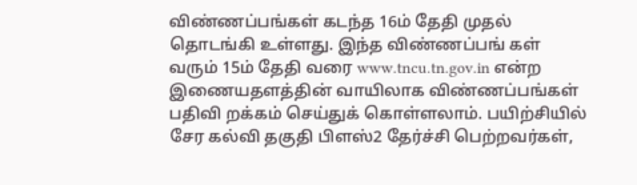விண்ணப்பங்கள் கடந்த 16ம் தேதி முதல் தொடங்கி உள்ளது. இந்த விண்ணப்பங் கள் வரும் 15ம் தேதி வரை www.tncu.tn.gov.in என்ற இணையதளத்தின் வாயிலாக விண்ணப்பங்கள் பதிவி றக்கம் செய்துக் கொள்ளலாம். பயிற்சியில் சேர கல்வி தகுதி பிளஸ்2 தேர்ச்சி பெற்றவர்கள்,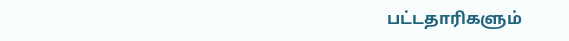பட்டதாரிகளும்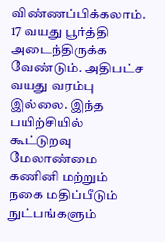விண்ணப்பிக்கலாம். 17 வயது பூர்த்தி அடைந்திருக்க வேண்டும். அதிபட்ச வயது வரம்பு இல்லை. இந்த பயிற்சியில் கூட்டுறவு மேலாண்மை கணினி மற்றும் நகை மதிப்பீடும் நுட்பங்களும்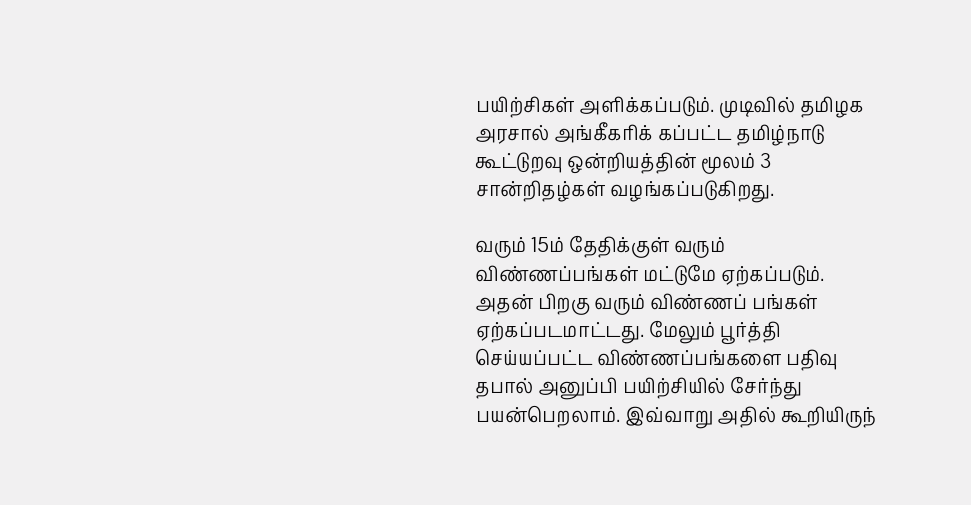பயிற்சிகள் அளிக்கப்படும். முடிவில் தமிழக அரசால் அங்கீகரிக் கப்பட்ட தமிழ்நாடு கூட்டுறவு ஒன்றியத்தின் மூலம் 3 சான்றிதழ்கள் வழங்கப்படுகிறது.

வரும் 15ம் தேதிக்குள் வரும் விண்ணப்பங்கள் மட்டுமே ஏற்கப்படும். அதன் பிறகு வரும் விண்ணப் பங்கள் ஏற்கப்படமாட்டது. மேலும் பூர்த்தி செய்யப்பட்ட விண்ணப்பங்களை பதிவு தபால் அனுப்பி பயிற்சியில் சேர்ந்து பயன்பெறலாம். இவ்வாறு அதில் கூறியிருந்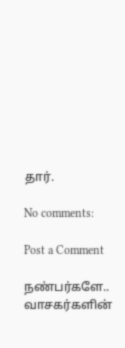தார்.

No comments:

Post a Comment

நண்பர்களே.. வாசகர்களின்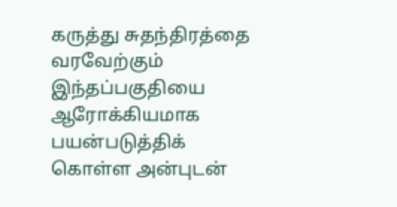கருத்து சுதந்திரத்தை வரவேற்கும் இந்தப்பகுதியை ஆரோக்கியமாக பயன்படுத்திக் கொள்ள அன்புடன்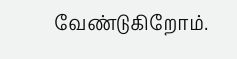வேண்டுகிறோம்.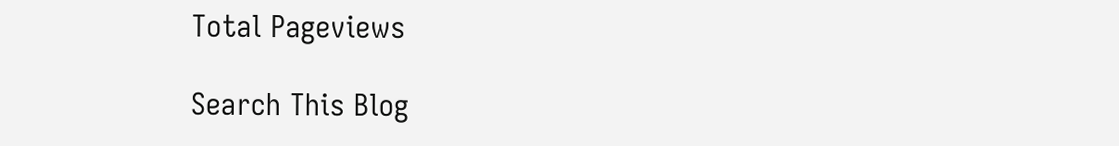Total Pageviews

Search This Blog